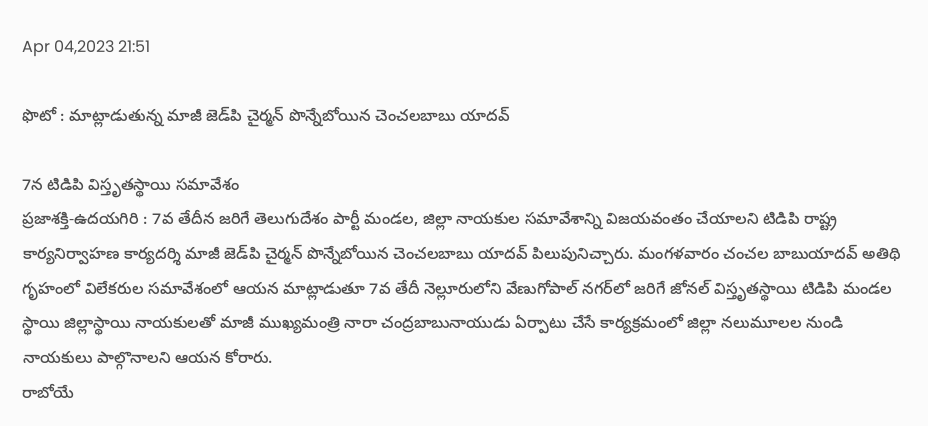Apr 04,2023 21:51

ఫొటో : మాట్లాడుతున్న మాజీ జెడ్‌పి చైర్మన్‌ పొన్నేబోయిన చెంచలబాబు యాదవ్‌

7న టిడిపి విస్తృతస్థాయి సమావేశం
ప్రజాశక్తి-ఉదయగిరి : 7వ తేదీన జరిగే తెలుగుదేశం పార్టీ మండల, జిల్లా నాయకుల సమావేశాన్ని విజయవంతం చేయాలని టిడిపి రాష్ట్ర కార్యనిర్వాహణ కార్యదర్శి మాజీ జెడ్‌పి చైర్మన్‌ పొన్నేబోయిన చెంచలబాబు యాదవ్‌ పిలుపునిచ్చారు. మంగళవారం చంచల బాబుయాదవ్‌ అతిథి గృహంలో విలేకరుల సమావేశంలో ఆయన మాట్లాడుతూ 7వ తేదీ నెల్లూరులోని వేణుగోపాల్‌ నగర్‌లో జరిగే జోనల్‌ విస్తృతస్థాయి టిడిపి మండల స్థాయి జిల్లాస్థాయి నాయకులతో మాజీ ముఖ్యమంత్రి నారా చంద్రబాబునాయుడు ఏర్పాటు చేసే కార్యక్రమంలో జిల్లా నలుమూలల నుండి నాయకులు పాల్గొనాలని ఆయన కోరారు.
రాబోయే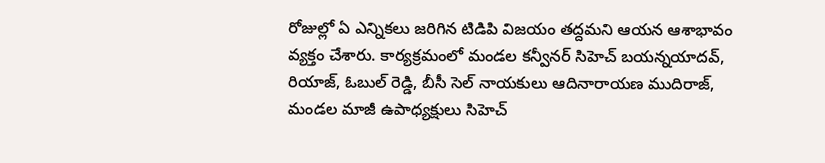రోజుల్లో ఏ ఎన్నికలు జరిగిన టిడిపి విజయం తద్దమని ఆయన ఆశాభావం వ్యక్తం చేశారు. కార్యక్రమంలో మండల కన్వీనర్‌ సిహెచ్‌ బయన్నయాదవ్‌, రియాజ్‌, ఓబుల్‌ రెడ్డి, బీసీ సెల్‌ నాయకులు ఆదినారాయణ ముదిరాజ్‌, మండల మాజీ ఉపాధ్యక్షులు సిహెచ్‌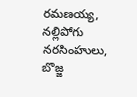రమణయ్య, నల్లిపోగు నరసింహులు, బొజ్జ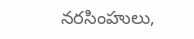నరసింహులు,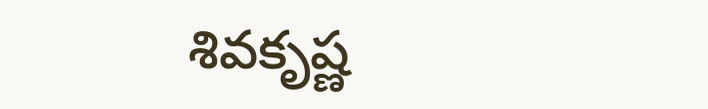శివకృష్ణ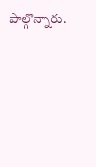పాల్గొన్నారు.